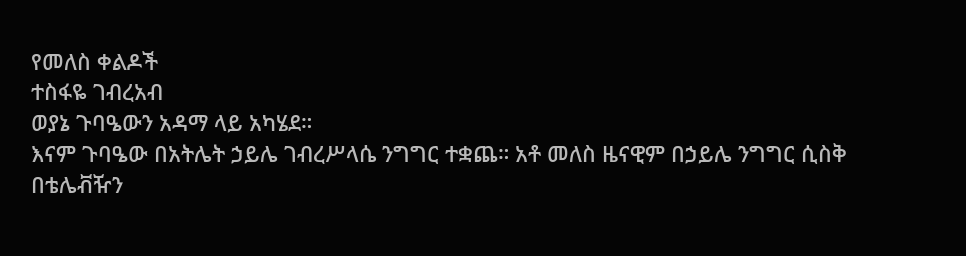የመለስ ቀልዶች
ተስፋዬ ገብረአብ
ወያኔ ጉባዔውን አዳማ ላይ አካሄደ።
እናም ጉባዔው በአትሌት ኃይሌ ገብረሥላሴ ንግግር ተቋጨ። አቶ መለስ ዜናዊም በኃይሌ ንግግር ሲስቅ በቴሌቭዥን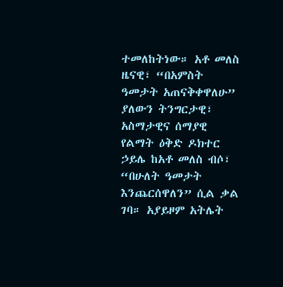ተመለከትነው። አቶ መለስ ዜናዊ፣ “በአምስት ዓመታት አጠናቅቀዋለሁ” ያለውን ትንግርታዊ፣ አስማታዊና ሰማያዊ የልማት ዕቅድ ዶክተር ኃይሌ ከአቶ መለስ ብሶ፣ “በሁለት ዓመታት እንጨርሰዋለን” ሲል ቃል ገባ። አያይዞም አትሌት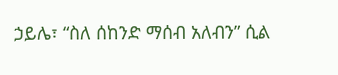ኃይሌ፣ “ስለ ሰከንድ ማሰብ አለብን” ሲል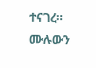ተናገረ።
ሙሉውን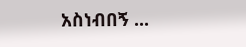አስነብበኝ ...